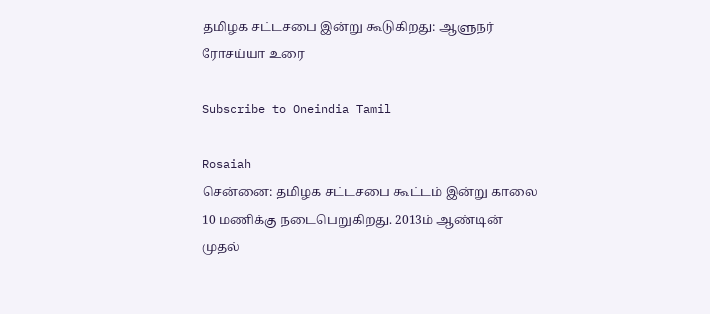தமிழக சட்டசபை இன்று கூடுகிறது: ஆளுநர் ரோசய்யா உரை

Subscribe to Oneindia Tamil

Rosaiah
சென்னை: தமிழக சட்டசபை கூட்டம் இன்று காலை 10 மணிக்கு நடைபெறுகிறது. 2013ம் ஆண்டின் முதல்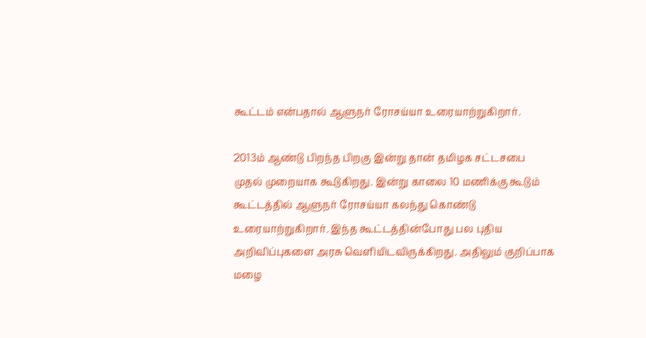கூட்டம் என்பதால் ஆளுநர் ரோசய்யா உரையாற்றுகிறார்.

2013ம் ஆண்டு பிறந்த பிறகு இன்று தான் தமிழக சட்டசபை முதல் முறையாக கூடுகிறது. இன்று காலை 10 மணிக்கு கூடும் கூட்டத்தில் ஆளுநர் ரோசய்யா கலந்து கொண்டு உரையாற்றுகிறார். இந்த கூட்டத்தின்போது பல புதிய அறிவிப்புகளை அரசு வெளியிடவிருக்கிறது. அதிலும் குறிப்பாக மழை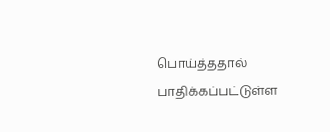பொய்த்ததால் பாதிக்கப்பட்டுள்ள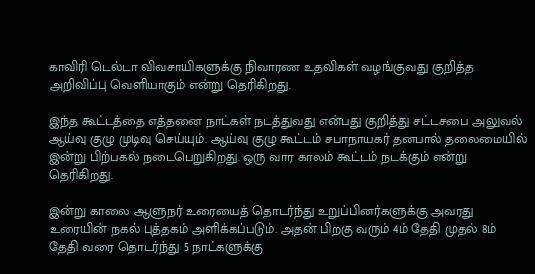காவிரி டெல்டா விவசாயிகளுக்கு நிவாரண உதவிகள் வழங்குவது குறித்த அறிவிப்பு வெளியாகும் என்று தெரிகிறது.

இந்த கூட்டத்தை எத்தனை நாட்கள் நடத்துவது என்பது குறித்து சட்டசபை அலுவல் ஆய்வு குழு முடிவு செய்யும். ஆய்வு குழு கூட்டம் சபாநாயகர் தனபால் தலைமையில் இன்று பிற்பகல் நடைபெறுகிறது. ஒரு வார காலம் கூட்டம் நடக்கும் என்று தெரிகிறது.

இன்று காலை ஆளுநர் உரையைத் தொடர்ந்து உறுப்பினர்களுக்கு அவரது உரையின் நகல் புத்தகம் அளிக்கப்படும். அதன் பிறகு வரும் 4ம் தேதி முதல் 8ம் தேதி வரை தொடர்ந்து 5 நாட்களுக்கு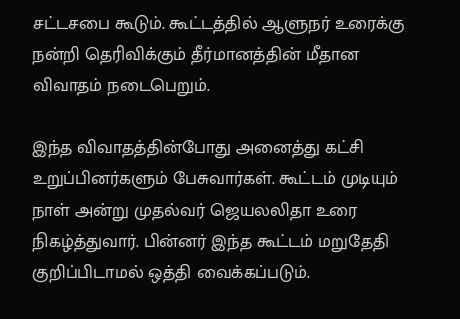சட்டசபை கூடும். கூட்டத்தில் ஆளுநர் உரைக்கு நன்றி தெரிவிக்கும் தீர்மானத்தின் மீதான விவாதம் நடைபெறும்.

இந்த விவாதத்தின்போது அனைத்து கட்சி உறுப்பினர்களும் பேசுவார்கள். கூட்டம் முடியும் நாள் அன்று முதல்வர் ஜெயலலிதா உரை நிகழ்த்துவார். பின்னர் இந்த கூட்டம் மறுதேதி குறிப்பிடாமல் ஒத்தி வைக்கப்படும்.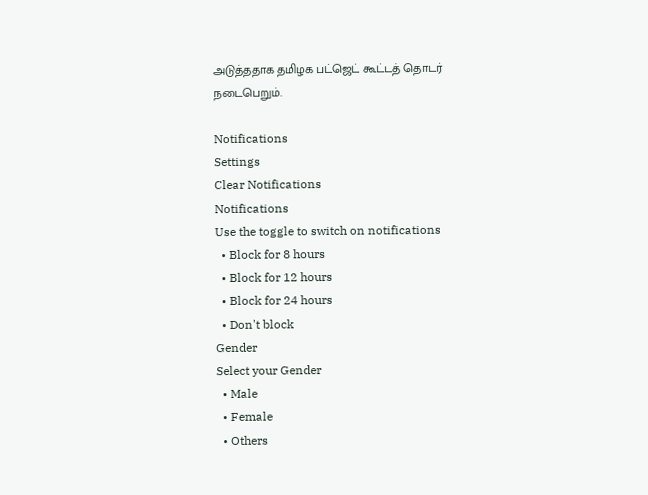அடுத்ததாக தமிழக பட்ஜெட் கூட்டத் தொடர் நடைபெறும்.

Notifications
Settings
Clear Notifications
Notifications
Use the toggle to switch on notifications
  • Block for 8 hours
  • Block for 12 hours
  • Block for 24 hours
  • Don't block
Gender
Select your Gender
  • Male
  • Female
  • Others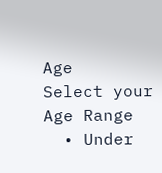Age
Select your Age Range
  • Under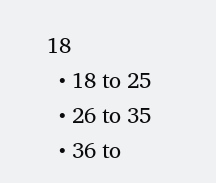18
  • 18 to 25
  • 26 to 35
  • 36 to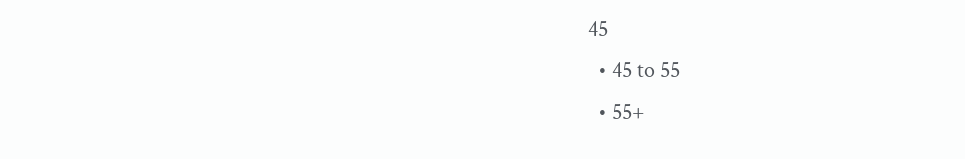45
  • 45 to 55
  • 55+